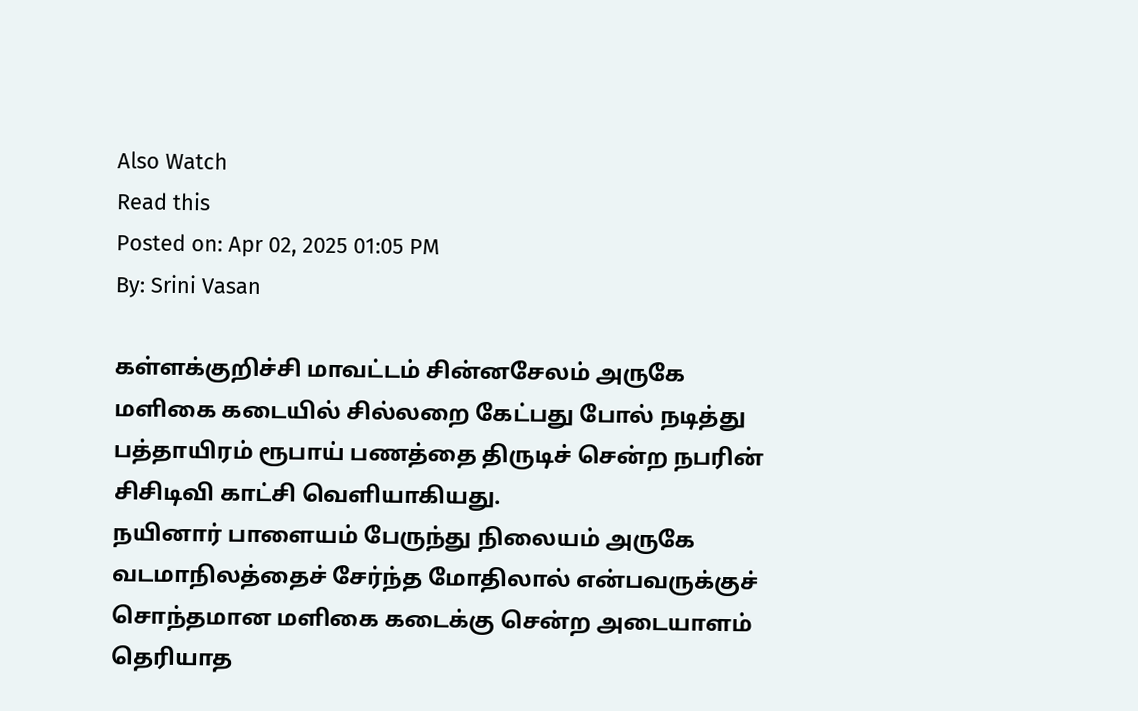Also Watch
Read this
Posted on: Apr 02, 2025 01:05 PM
By: Srini Vasan

கள்ளக்குறிச்சி மாவட்டம் சின்னசேலம் அருகே மளிகை கடையில் சில்லறை கேட்பது போல் நடித்து பத்தாயிரம் ரூபாய் பணத்தை திருடிச் சென்ற நபரின் சிசிடிவி காட்சி வெளியாகியது.
நயினார் பாளையம் பேருந்து நிலையம் அருகே வடமாநிலத்தைச் சேர்ந்த மோதிலால் என்பவருக்குச் சொந்தமான மளிகை கடைக்கு சென்ற அடையாளம் தெரியாத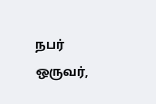நபர் ஒருவர்,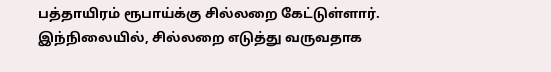பத்தாயிரம் ரூபாய்க்கு சில்லறை கேட்டுள்ளார்.
இந்நிலையில், சில்லறை எடுத்து வருவதாக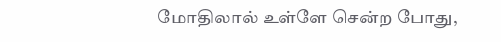மோதிலால் உள்ளே சென்ற போது,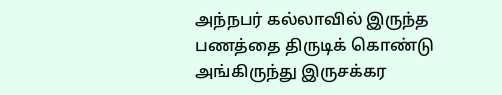அந்நபர் கல்லாவில் இருந்த பணத்தை திருடிக் கொண்டு அங்கிருந்து இருசக்கர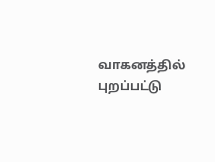வாகனத்தில் புறப்பட்டு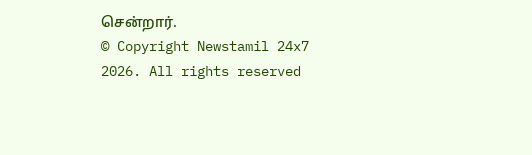சென்றார்.
© Copyright Newstamil 24x7 2026. All rights reserved